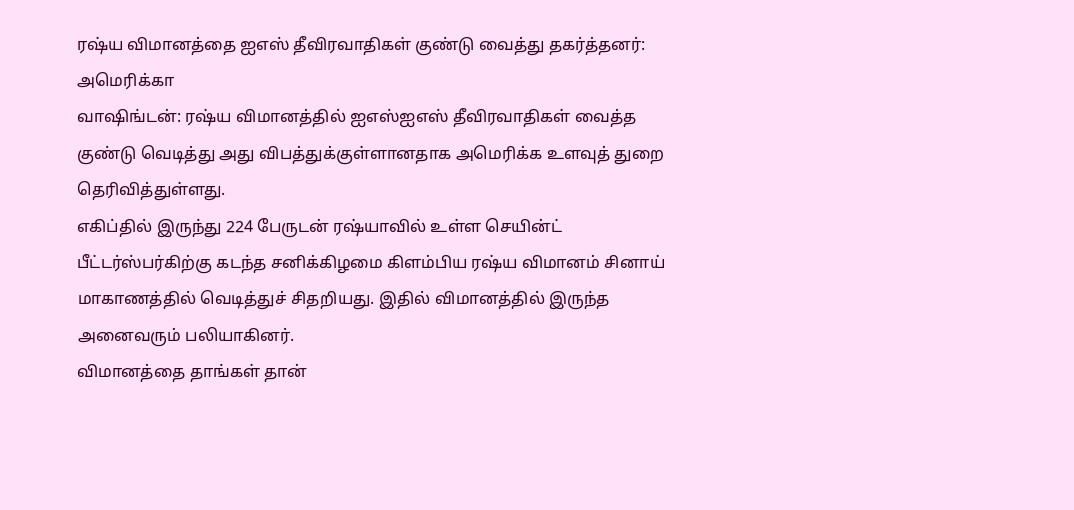ரஷ்ய விமானத்தை ஐஎஸ் தீவிரவாதிகள் குண்டு வைத்து தகர்த்தனர்: அமெரிக்கா
வாஷிங்டன்: ரஷ்ய விமானத்தில் ஐஎஸ்ஐஎஸ் தீவிரவாதிகள் வைத்த குண்டு வெடித்து அது விபத்துக்குள்ளானதாக அமெரிக்க உளவுத் துறை தெரிவித்துள்ளது.
எகிப்தில் இருந்து 224 பேருடன் ரஷ்யாவில் உள்ள செயின்ட் பீட்டர்ஸ்பர்கிற்கு கடந்த சனிக்கிழமை கிளம்பிய ரஷ்ய விமானம் சினாய் மாகாணத்தில் வெடித்துச் சிதறியது. இதில் விமானத்தில் இருந்த அனைவரும் பலியாகினர்.
விமானத்தை தாங்கள் தான்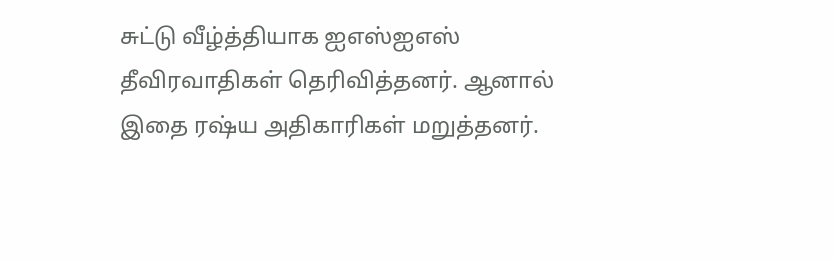சுட்டு வீழ்த்தியாக ஐஎஸ்ஐஎஸ் தீவிரவாதிகள் தெரிவித்தனர். ஆனால் இதை ரஷ்ய அதிகாரிகள் மறுத்தனர்.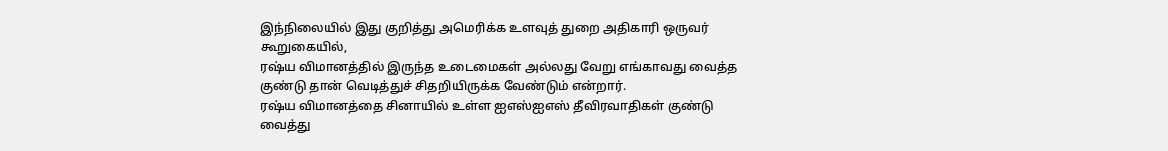இந்நிலையில் இது குறித்து அமெரிக்க உளவுத் துறை அதிகாரி ஒருவர் கூறுகையில்,
ரஷ்ய விமானத்தில் இருந்த உடைமைகள் அல்லது வேறு எங்காவது வைத்த குண்டு தான் வெடித்துச் சிதறியிருக்க வேண்டும் என்றார்.
ரஷ்ய விமானத்தை சினாயில் உள்ள ஐஎஸ்ஐஎஸ் தீவிரவாதிகள் குண்டு வைத்து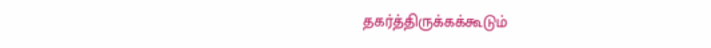தகர்த்திருக்கக்கூடும்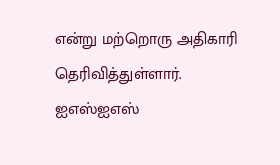என்று மற்றொரு அதிகாரி தெரிவித்துள்ளார். ஐஎஸ்ஐஎஸ்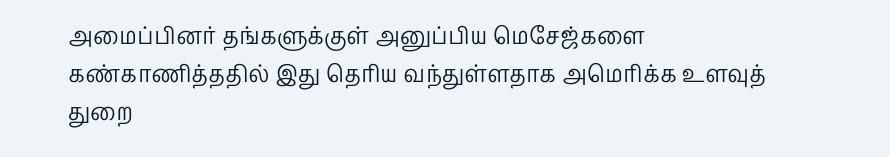அமைப்பினர் தங்களுக்குள் அனுப்பிய மெசேஜ்களை கண்காணித்ததில் இது தெரிய வந்துள்ளதாக அமெரிக்க உளவுத் துறை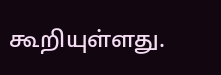கூறியுள்ளது.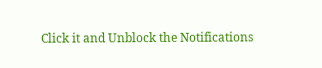Click it and Unblock the Notifications